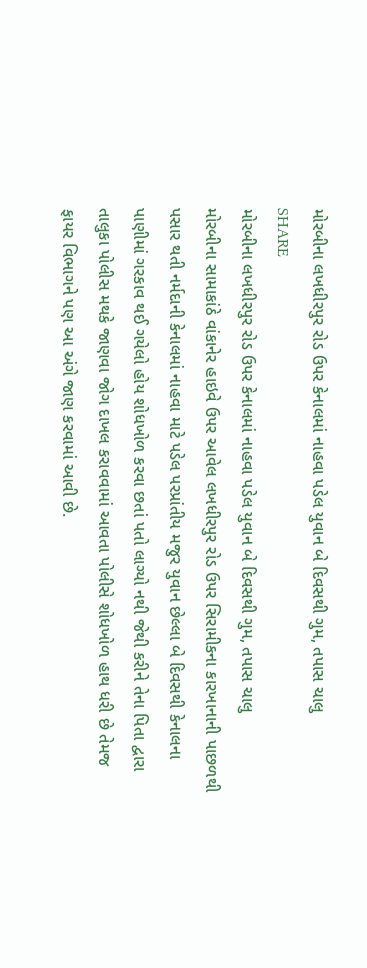મોરબીના લખધીરપુર રોડ ઉપર કેનાલમાં નાહવા પડેલ યુવાન બે દિવસથી ગુમ, તપાસ ચાલુ
SHARE
મોરબીના લખધીરપુર રોડ ઉપર કેનાલમાં નાહવા પડેલ યુવાન બે દિવસથી ગુમ, તપાસ ચાલુ
મોરબીના સામાકાંઠે વાંકાનેર હાઇવે ઉપર આવેલ લખધીરપુર રોડ ઉપર સિરામીકના કારખાનાની પાછળથી પસાર થતી નર્મદાની કેનાલમાં નાહવા માટે પડેલ પરપ્રાંતીય મજુર યુવાન છેલ્લા બે દિવસથી કેનાલના પાણીમાં ગરકાવ થઈ ગયેલો હોય શોધખોળ કરવા છતાં પતો લાગ્યો નથી જેથી કરીને તેના પિતા દ્વારા તાલુકા પોલીસ મથકે જાણવા જોગ દાખલ કરાવવામાં આવતા પોલીસે શોધખોળ હાથ ધરી છે તેમજ ફાયર વિભાગને પણ આ અંગે જાણ કરવામાં આવી છે.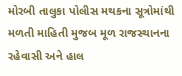મોરબી તાલુકા પોલીસ મથકના સૂત્રોમાંથી મળતી માહિતી મુજબ મૂળ રાજસ્થાનના રહેવાસી અને હાલ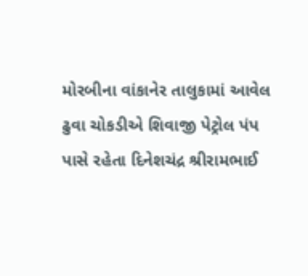મોરબીના વાંકાનેર તાલુકામાં આવેલ ઢુવા ચોકડીએ શિવાજી પેટ્રોલ પંપ પાસે રહેતા દિનેશચંદ્ર શ્રીરામભાઈ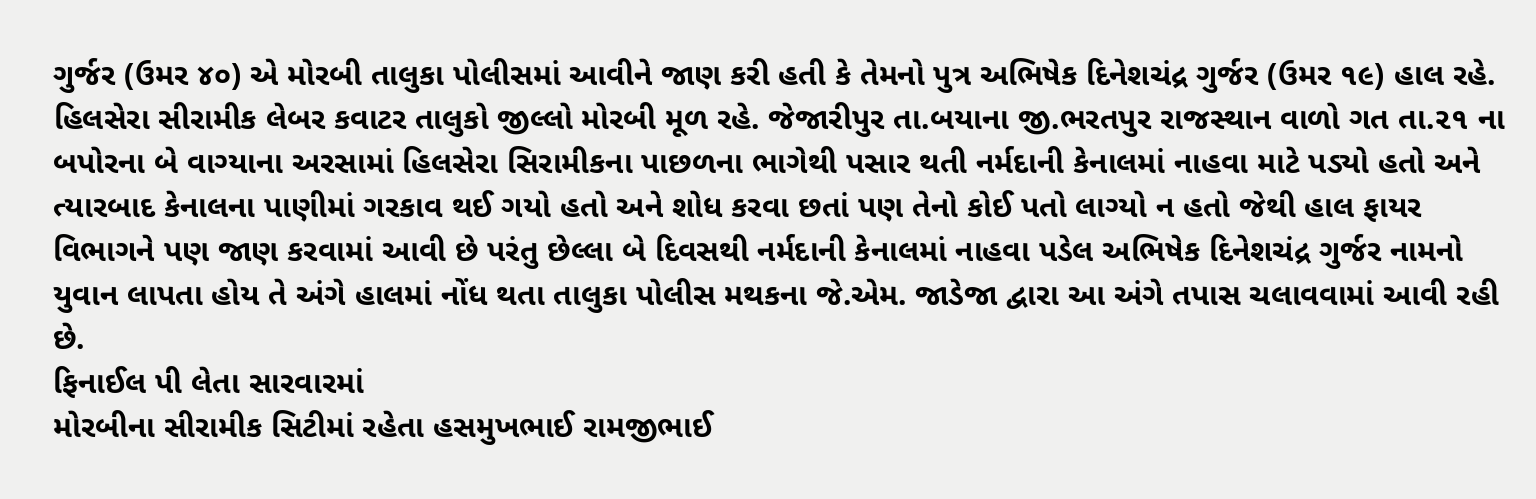ગુર્જર (ઉમર ૪૦) એ મોરબી તાલુકા પોલીસમાં આવીને જાણ કરી હતી કે તેમનો પુત્ર અભિષેક દિનેશચંદ્ર ગુર્જર (ઉમર ૧૯) હાલ રહે. હિલસેરા સીરામીક લેબર કવાટર તાલુકો જીલ્લો મોરબી મૂળ રહે. જેજારીપુર તા.બયાના જી.ભરતપુર રાજસ્થાન વાળો ગત તા.૨૧ ના બપોરના બે વાગ્યાના અરસામાં હિલસેરા સિરામીકના પાછળના ભાગેથી પસાર થતી નર્મદાની કેનાલમાં નાહવા માટે પડ્યો હતો અને ત્યારબાદ કેનાલના પાણીમાં ગરકાવ થઈ ગયો હતો અને શોધ કરવા છતાં પણ તેનો કોઈ પતો લાગ્યો ન હતો જેથી હાલ ફાયર વિભાગને પણ જાણ કરવામાં આવી છે પરંતુ છેલ્લા બે દિવસથી નર્મદાની કેનાલમાં નાહવા પડેલ અભિષેક દિનેશચંદ્ર ગુર્જર નામનો યુવાન લાપતા હોય તે અંગે હાલમાં નોંધ થતા તાલુકા પોલીસ મથકના જે.એમ. જાડેજા દ્વારા આ અંગે તપાસ ચલાવવામાં આવી રહી છે.
ફિનાઈલ પી લેતા સારવારમાં
મોરબીના સીરામીક સિટીમાં રહેતા હસમુખભાઈ રામજીભાઈ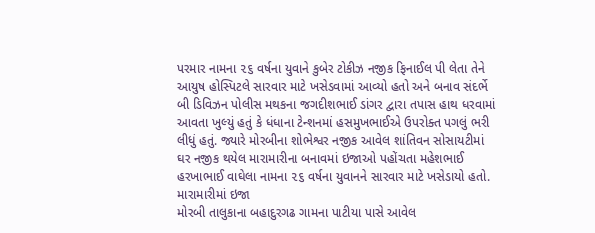પરમાર નામના ૨૬ વર્ષના યુવાને કુબેર ટોકીઝ નજીક ફિનાઈલ પી લેતા તેને આયુષ હોસ્પિટલે સારવાર માટે ખસેડવામાં આવ્યો હતો અને બનાવ સંદર્ભે બી ડિવિઝન પોલીસ મથકના જગદીશભાઈ ડાંગર દ્વારા તપાસ હાથ ધરવામાં આવતા ખુલ્યું હતું કે ધંધાના ટેન્શનમાં હસમુખભાઈએ ઉપરોક્ત પગલું ભરી લીધું હતું. જ્યારે મોરબીના શોભેશ્વર નજીક આવેલ શાંતિવન સોસાયટીમાં ઘર નજીક થયેલ મારામારીના બનાવમાં ઇજાઓ પહોંચતા મહેશભાઈ હરખાભાઈ વાઘેલા નામના ૨૬ વર્ષના યુવાનને સારવાર માટે ખસેડાયો હતો.
મારામારીમાં ઇજા
મોરબી તાલુકાના બહાદુરગઢ ગામના પાટીયા પાસે આવેલ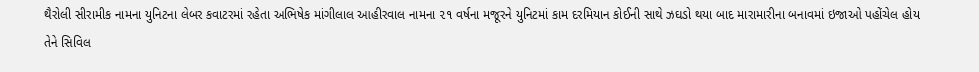થૈરોલી સીરામીક નામના યુનિટના લેબર કવાટરમાં રહેતા અભિષેક માંગીલાલ આહીરવાલ નામના ૨૧ વર્ષના મજૂરને યુનિટમાં કામ દરમિયાન કોઈની સાથે ઝઘડો થયા બાદ મારામારીના બનાવમાં ઇજાઓ પહોંચેલ હોય તેને સિવિલ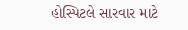હોસ્પિટલે સારવાર માટે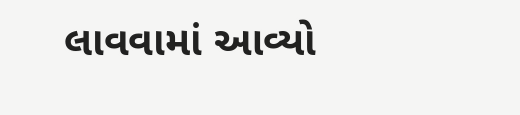લાવવામાં આવ્યો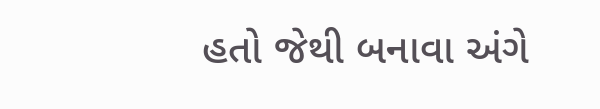હતો જેથી બનાવા અંગે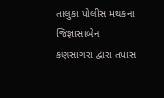તાલુકા પોલીસ મથકના જિજ્ઞાસાબેન કણસાગરા દ્વારા તપાસ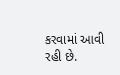કરવામાં આવી રહી છે.